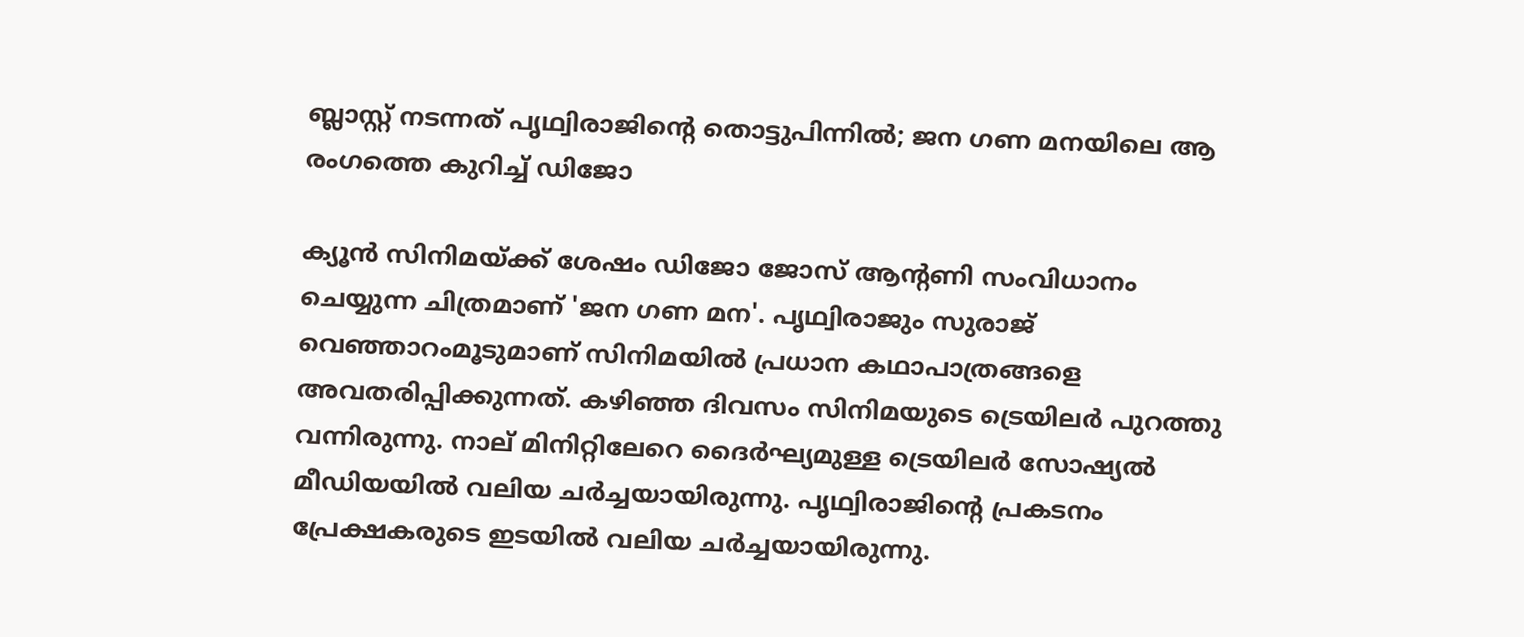ബ്ലാസ്റ്റ് നടന്നത് പൃഥ്വിരാജിന്റെ തൊട്ടുപിന്നില്‍; ജന ഗണ മനയിലെ ആ രംഗത്തെ കുറിച്ച് ഡിജോ

ക്യൂന്‍ സിനിമയ്ക്ക് ശേഷം ഡിജോ ജോസ് ആന്റണി സംവിധാനം ചെയ്യുന്ന ചിത്രമാണ് 'ജന ഗണ മന'. പൃഥ്വിരാജും സുരാജ് വെഞ്ഞാറംമൂടുമാണ് സിനിമയില്‍ പ്രധാന കഥാപാത്രങ്ങളെ അവതരിപ്പിക്കുന്നത്. കഴിഞ്ഞ ദിവസം സിനിമയുടെ ട്രെയിലര്‍ പുറത്തു വന്നിരുന്നു. നാല് മിനിറ്റിലേറെ ദൈര്‍ഘ്യമുള്ള ട്രെയിലര്‍ സോഷ്യല്‍ മീഡിയയില്‍ വലിയ ചര്‍ച്ചയായിരുന്നു. പൃഥ്വിരാജിന്റെ പ്രകടനം പ്രേക്ഷകരുടെ ഇടയില്‍ വലിയ ചര്‍ച്ചയായിരുന്നു.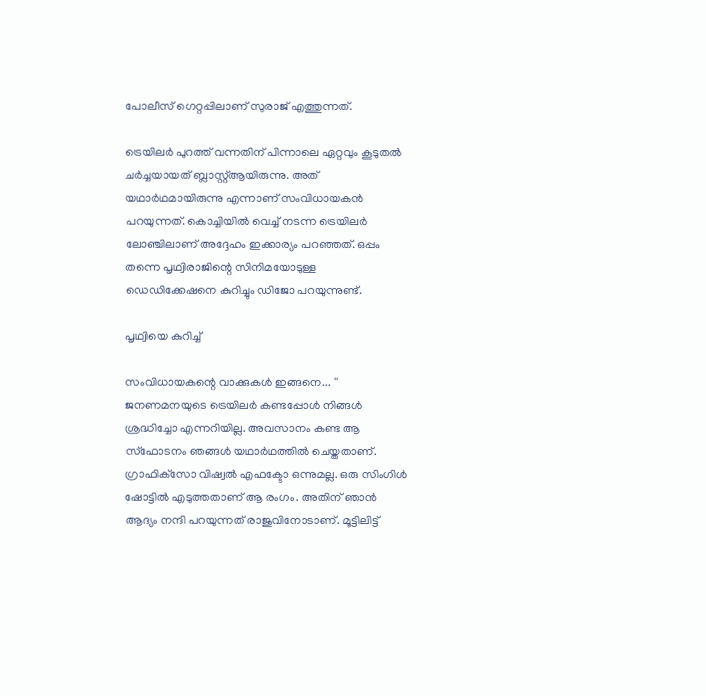പോലീസ് ഗെറ്റപ്പിലാണ് സുരാജ് എത്തുന്നത്.

ട്രെയിലര്‍ പുറത്ത് വന്നതിന് പിന്നാലെ ഏറ്റവും കൂടുതല്‍ ചര്‍ച്ചയായത് ബ്ലാസ്റ്റ്ആയിരുന്നു. അത് യഥാര്‍ഥമായിരുന്നു എന്നാണ് സംവിധായകന്‍ പറയുന്നത്. കൊച്ചിയില്‍ വെച്ച് നടന്ന ട്രെയിലര്‍ ലോഞ്ചിലാണ് അദ്ദേഹം ഇക്കാര്യം പറഞ്ഞത്. ഒപ്പം തന്നെ പൃഥ്വിരാജിന്റെ സിനിമയോടുള്ള ഡെഡിക്കേഷനെ കുറിച്ചും ഡിജോ പറയുന്നുണ്ട്.

പൃഥ്വിയെ കുറിച്ച്

സംവിധായകന്റെ വാക്കുകള്‍ ഇങ്ങനെ... '' ജനണമനയുടെ ട്രെയിലര്‍ കണ്ടപ്പോള്‍ നിങ്ങള്‍ ശ്രദ്ധിച്ചോ എന്നറിയില്ല. അവസാനം കണ്ട ആ സ്‌ഫോടനം ഞങ്ങള്‍ യഥാര്‍ഥത്തില്‍ ചെയ്തതാണ്. ഗ്രാഫിക്‌സോ വിഷ്വല്‍ എഫക്ടോ ഒന്നുമല്ല. ഒരു സിംഗിള്‍ ഷോട്ടില്‍ എടുത്തതാണ് ആ രംഗം. അതിന് ഞാന്‍ ആദ്യം നന്ദി പറയുന്നത് രാജുവിനോടാണ്. മൂട്ടിലിട്ട്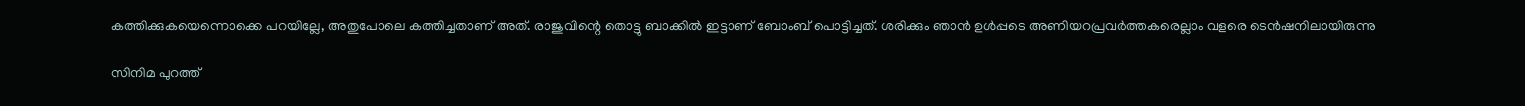കത്തിക്കുകയെന്നൊക്കെ പറയില്ലേ, അതുപോലെ കത്തിച്ചതാണ് അത്. രാജുവിന്റെ തൊട്ടു ബാക്കില്‍ ഇട്ടാണ് ബോംബ് പൊട്ടിച്ചത്. ശരിക്കും ഞാന്‍ ഉള്‍പ്പടെ അണിയറപ്രവര്‍ത്തകരെല്ലാം വളരെ ടെന്‍ഷനിലായിരുന്നു

സിനിമ പുറത്ത്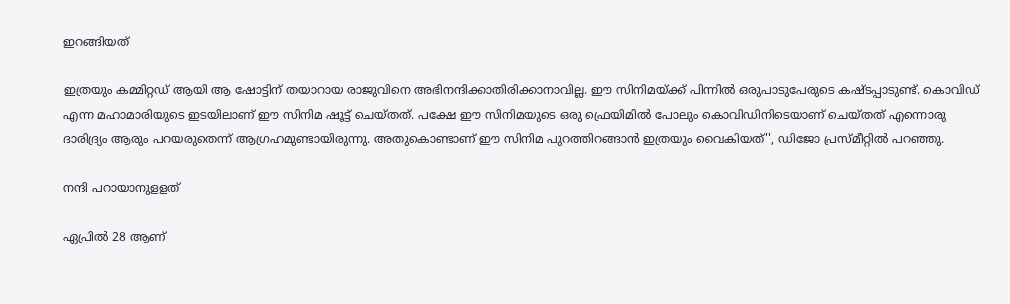ഇറങ്ങിയത്

ഇത്രയും കമ്മിറ്റഡ് ആയി ആ ഷോട്ടിന് തയാറായ രാജുവിനെ അഭിനന്ദിക്കാതിരിക്കാനാവില്ല. ഈ സിനിമയ്ക്ക് പിന്നില്‍ ഒരുപാടുപേരുടെ കഷ്ടപ്പാടുണ്ട്. കൊവിഡ് എന്ന മഹാമാരിയുടെ ഇടയിലാണ് ഈ സിനിമ ഷൂട്ട് ചെയ്തത്. പക്ഷേ ഈ സിനിമയുടെ ഒരു ഫ്രെയിമില്‍ പോലും കൊവിഡിനിടെയാണ് ചെയ്തത് എന്നൊരു ദാരിദ്ര്യം ആരും പറയരുതെന്ന് ആഗ്രഹമുണ്ടായിരുന്നു. അതുകൊണ്ടാണ് ഈ സിനിമ പുറത്തിറങ്ങാന്‍ ഇത്രയും വൈകിയത്'', ഡിജോ പ്രസ്മീറ്റില്‍ പറഞ്ഞു.

നന്ദി പറായാനുളളത്

ഏപ്രില്‍ 28 ആണ്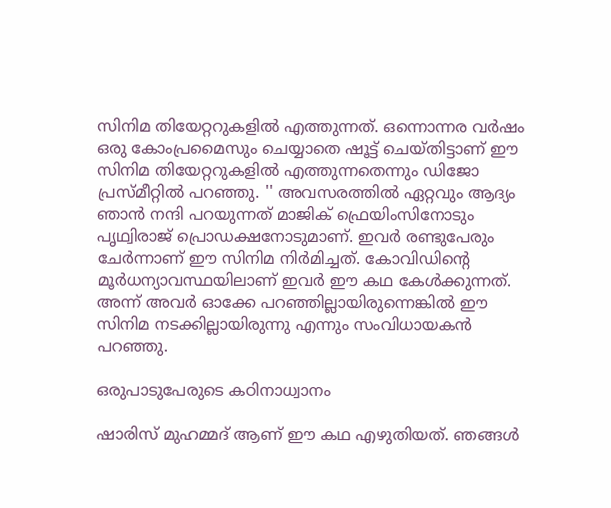സിനിമ തിയേറ്ററുകളില്‍ എത്തുന്നത്. ഒന്നൊന്നര വര്‍ഷം ഒരു കോംപ്രമൈസും ചെയ്യാതെ ഷൂട്ട് ചെയ്തിട്ടാണ് ഈ സിനിമ തിയേറ്ററുകളില്‍ എത്തുന്നതെന്നും ഡിജോ പ്രസ്മീറ്റില്‍ പറഞ്ഞു. '' അവസരത്തില്‍ ഏറ്റവും ആദ്യം ഞാന്‍ നന്ദി പറയുന്നത് മാജിക് ഫ്രെയിംസിനോടും പൃഥ്വിരാജ് പ്രൊഡക്ഷനോടുമാണ്. ഇവര്‍ രണ്ടുപേരും ചേര്‍ന്നാണ് ഈ സിനിമ നിര്‍മിച്ചത്. കോവിഡിന്റെ മൂര്‍ധന്യാവസ്ഥയിലാണ് ഇവര്‍ ഈ കഥ കേള്‍ക്കുന്നത്. അന്ന് അവര്‍ ഓക്കേ പറഞ്ഞില്ലായിരുന്നെങ്കില്‍ ഈ സിനിമ നടക്കില്ലായിരുന്നു എന്നും സംവിധായകന്‍ പറഞ്ഞു.

ഒരുപാടുപേരുടെ കഠിനാധ്വാനം

ഷാരിസ് മുഹമ്മദ് ആണ് ഈ കഥ എഴുതിയത്. ഞങ്ങള്‍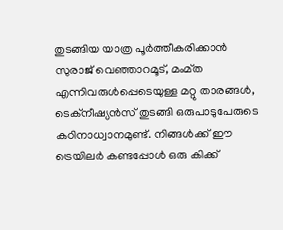തുടങ്ങിയ യാത്ര പൂര്‍ത്തീകരിക്കാന്‍ സുരാജ് വെഞ്ഞാറമൂട്, മംമ്ത എന്നിവരുള്‍പ്പെടെയുള്ള മറ്റു താരങ്ങള്‍, ടെക്‌നീഷ്യന്‍സ് തുടങ്ങി ഒരുപാടുപേരുടെ കഠിനാധ്വാനമുണ്ട്. നിങ്ങള്‍ക്ക് ഈ ട്രെയിലര്‍ കണ്ടപ്പോള്‍ ഒരു കിക്ക്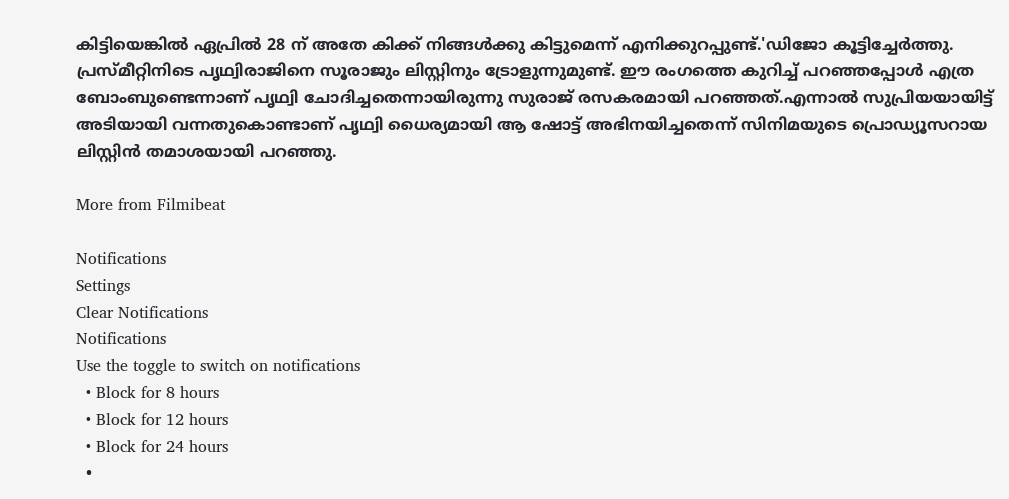കിട്ടിയെങ്കില്‍ ഏപ്രില്‍ 28 ന് അതേ കിക്ക് നിങ്ങള്‍ക്കു കിട്ടുമെന്ന് എനിക്കുറപ്പുണ്ട്.'ഡിജോ കൂട്ടിച്ചേര്‍ത്തു. പ്രസ്മീറ്റിനിടെ പൃഥ്വിരാജിനെ സൂരാജും ലിസ്റ്റിനും ട്രോളുന്നുമുണ്ട്. ഈ രംഗത്തെ കുറിച്ച് പറഞ്ഞപ്പോള്‍ എത്ര ബോംബുണ്ടെന്നാണ് പൃഥ്വി ചോദിച്ചതെന്നായിരുന്നു സുരാജ് രസകരമായി പറഞ്ഞത്.എന്നാല്‍ സുപ്രിയയായിട്ട് അടിയായി വന്നതുകൊണ്ടാണ് പൃഥ്വി ധൈര്യമായി ആ ഷോട്ട് അഭിനയിച്ചതെന്ന് സിനിമയുടെ പ്രൊഡ്യൂസറായ ലിസ്റ്റിന്‍ തമാശയായി പറഞ്ഞു.

More from Filmibeat

Notifications
Settings
Clear Notifications
Notifications
Use the toggle to switch on notifications
  • Block for 8 hours
  • Block for 12 hours
  • Block for 24 hours
  •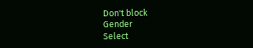Don't block
Gender
Select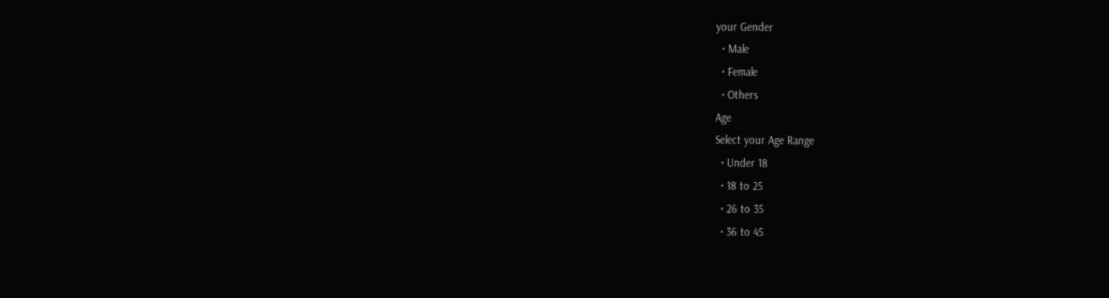your Gender
  • Male
  • Female
  • Others
Age
Select your Age Range
  • Under 18
  • 18 to 25
  • 26 to 35
  • 36 to 45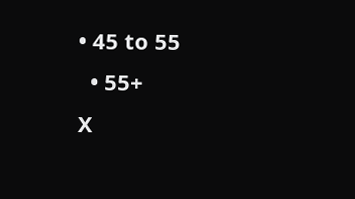• 45 to 55
  • 55+
X